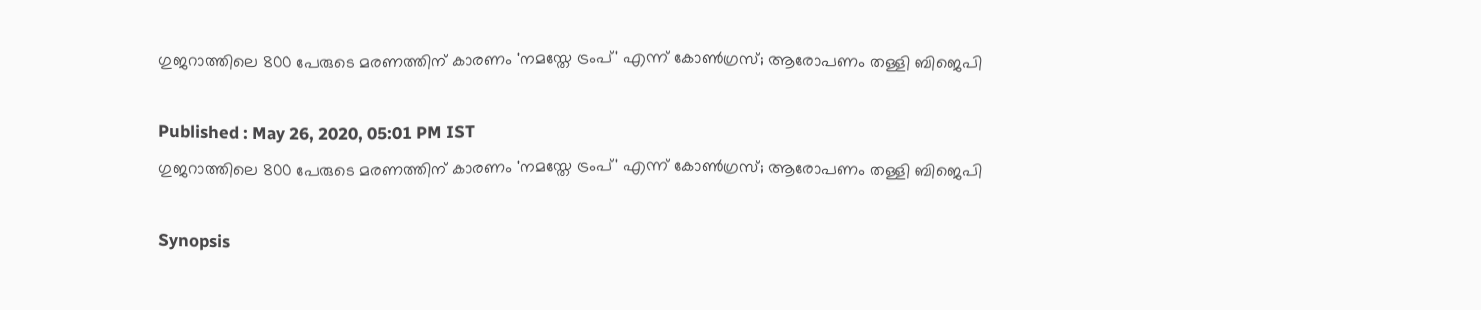ഗുജറാത്തിലെ 800 പേരുടെ മരണത്തിന് കാരണം 'നമസ്തേ ട്രംപ്' എന്ന് കോണ്‍ഗ്രസ്; ആരോപണം തള്ളി ബിജെപി

Published : May 26, 2020, 05:01 PM IST
ഗുജറാത്തിലെ 800 പേരുടെ മരണത്തിന് കാരണം 'നമസ്തേ ട്രംപ്' എന്ന് കോണ്‍ഗ്രസ്; ആരോപണം തള്ളി ബിജെപി

Synopsis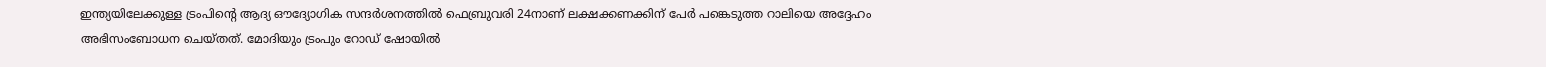ഇന്ത്യയിലേക്കുള്ള ട്രംപിന്‍റെ ആദ്യ ഔദ്യോഗിക സന്ദര്‍ശനത്തില്‍ ഫെബ്രുവരി 24നാണ് ലക്ഷക്കണക്കിന് പേര്‍ പങ്കെടുത്ത റാലിയെ അദ്ദേഹം അഭിസംബോധന ചെയ്തത്. മോദിയും ട്രംപും റോഡ് ഷോയില്‍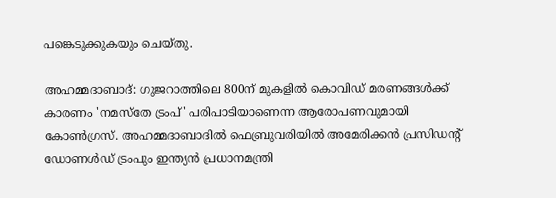പങ്കെടുക്കുകയും ചെയ്തു.

അഹമ്മദാബാദ്: ഗുജറാത്തിലെ 800ന് മുകളില്‍ കൊവി‍ഡ് മരണങ്ങള്‍ക്ക് കാരണം 'നമസ്തേ ട്രംപ്' പരിപാടിയാണെന്ന ആരോപണവുമായി കോണ്‍ഗ്രസ്. അഹമ്മദാബാദില്‍ ഫെബ്രുവരിയില്‍ അമേരിക്കന്‍ പ്രസിഡന്‍റ് ഡോണള്‍ഡ് ട്രംപും ഇന്ത്യന്‍ പ്രധാനമന്ത്രി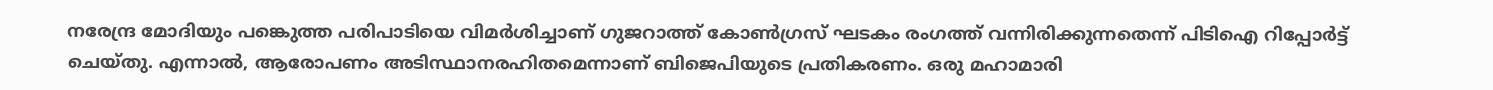നരേന്ദ്ര മോദിയും പങ്കെുത്ത പരിപാടിയെ വിമര്‍ശിച്ചാണ് ഗുജറാത്ത് കോണ്‍ഗ്രസ് ഘടകം രംഗത്ത് വന്നിരിക്കുന്നതെന്ന് പിടിഐ റിപ്പോര്‍ട്ട് ചെയ്തു. എന്നാല്‍, ആരോപണം അടിസ്ഥാനരഹിതമെന്നാണ് ബിജെപിയുടെ പ്രതികരണം. ഒരു മഹാമാരി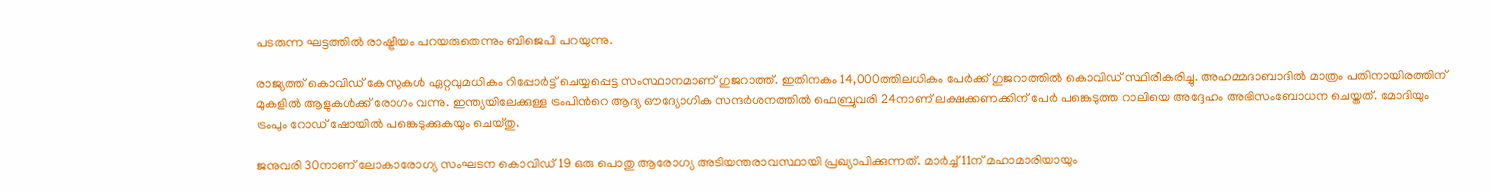പടരുന്ന ഘട്ടത്തില്‍ രാഷ്ട്രീയം പറയരുതെന്നും ബിജെപി പറയുന്നു.

രാജ്യത്ത് കൊവി‍‍ഡ് കേസുകള്‍ ഏറ്റവുമധികം റിപ്പോര്‍ട്ട് ചെയ്യപ്പെട്ട സംസ്ഥാനമാണ് ഗുജറാത്ത്. ഇതിനകം 14,000ത്തിലധികം പേര്‍ക്ക് ഗുജറാത്തില്‍ കൊവിഡ് സ്ഥിരീകരിച്ചു. അഹമ്മദാബാദില്‍ മാത്രം പതിനായിരത്തിന് മുകളില്‍ ആളുകള്‍ക്ക് രോഗം വന്നു. ഇന്ത്യയിലേക്കുള്ള ട്രംപിന്‍റെ ആദ്യ ഔദ്യോഗിക സന്ദര്‍ശനത്തില്‍ ഫെബ്രുവരി 24നാണ് ലക്ഷക്കണക്കിന് പേര്‍ പങ്കെടുത്ത റാലിയെ അദ്ദേഹം അഭിസംബോധന ചെയ്തത്. മോദിയും ട്രംപും റോഡ് ഷോയില്‍ പങ്കെടുക്കുകയും ചെയ്തു.

ജനുവരി 30നാണ് ലോകാരോഗ്യ സംഘടന കൊവിഡ് 19 ഒരു പൊതു ആരോഗ്യ അടിയന്തരാവസ്ഥായി പ്രഖ്യാപിക്കുന്നത്. മാര്‍ച്ച് 11ന് മഹാമാരിയായും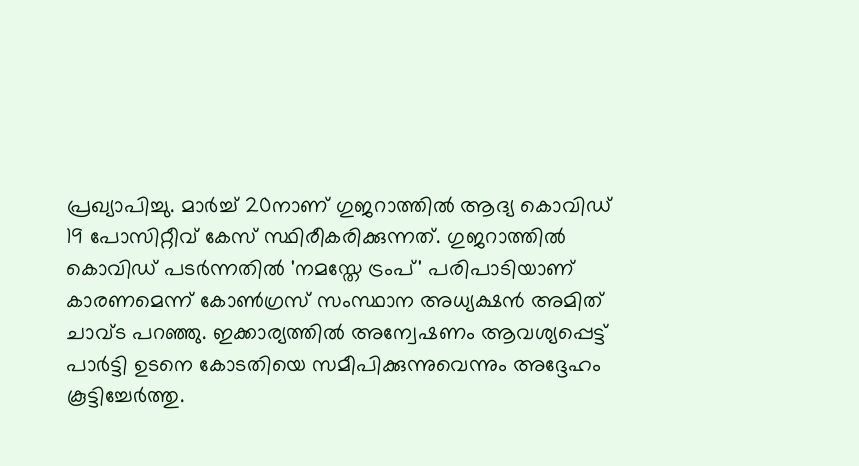പ്രഖ്യാപിച്ചു. മാര്‍ച്ച് 20നാണ് ഗുജറാത്തില്‍ ആദ്യ കൊവിഡ് 19 പോസിറ്റീവ് കേസ് സ്ഥിരീകരിക്കുന്നത്. ഗുജറാത്തില്‍ കൊവിഡ് പടര്‍ന്നതില്‍ 'നമസ്തേ ട്രംപ്' പരിപാടിയാണ് കാരണമെന്ന് കോണ്‍ഗ്രസ് സംസ്ഥാന അധ്യക്ഷന്‍ അമിത് ചാവ്ട പറഞ്ഞു. ഇക്കാര്യത്തില്‍ അന്വേഷണം ആവശ്യപ്പെട്ട് പാര്‍ട്ടി ഉടനെ കോടതിയെ സമീപിക്കുന്നുവെന്നും അദ്ദേഹം കൂട്ടിച്ചേര്‍ത്തു.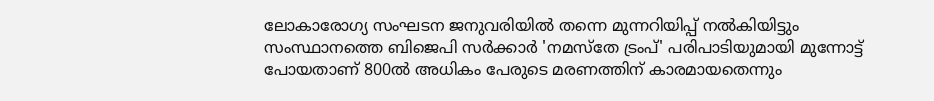ലോകാരോഗ്യ സംഘടന ജനുവരിയില്‍ തന്നെ മുന്നറിയിപ്പ് നല്‍കിയിട്ടും സംസ്ഥാനത്തെ ബിജെപി സര്‍ക്കാര്‍ 'നമസ്തേ ട്രംപ്' പരിപാടിയുമായി മുന്നോട്ട് പോയതാണ് 800ല്‍ അധികം പേരുടെ മരണത്തിന് കാരമായതെന്നും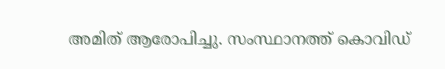അമിത് ആരോപിച്ചു. സംസ്ഥാനത്ത് കൊവിഡ്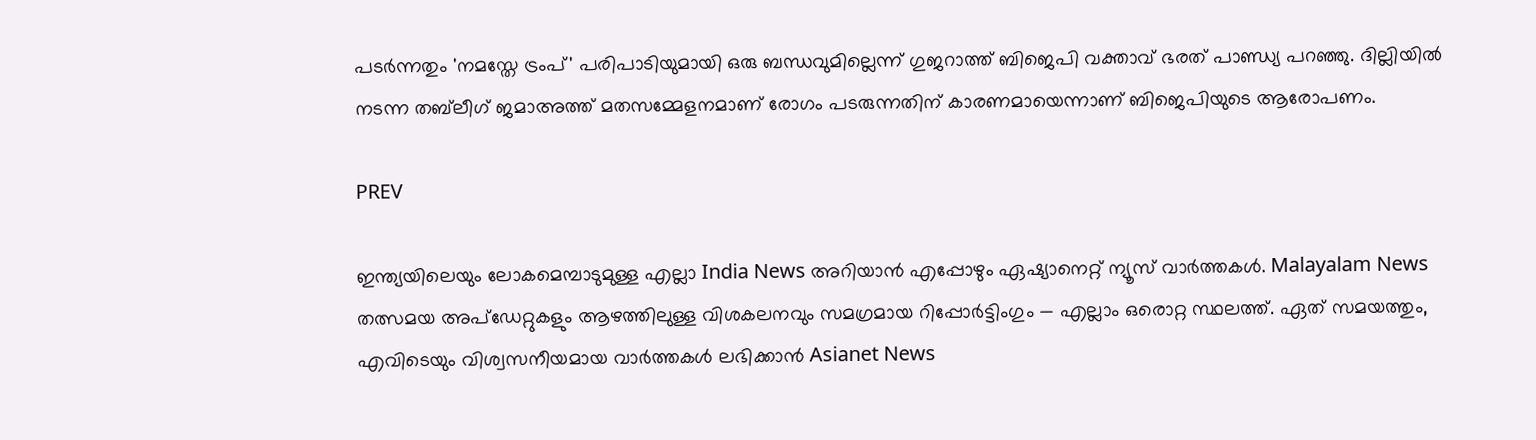പടര്‍ന്നതും 'നമസ്തേ ട്രംപ്' പരിപാടിയുമായി ഒരു ബന്ധവുമില്ലെന്ന് ഗുജറാത്ത് ബിജെപി വക്താവ് ഭരത് പാണ്ഡ്യ പറഞ്ഞു. ദില്ലിയില്‍ നടന്ന തബ്‍ലീഗ് ജമാഅത്ത് മതസമ്മേളനമാണ് രോഗം പടരുന്നതിന് കാരണമായെന്നാണ് ബിജെപിയുടെ ആരോപണം.

PREV

ഇന്ത്യയിലെയും ലോകമെമ്പാടുമുള്ള എല്ലാ India News അറിയാൻ എപ്പോഴും ഏഷ്യാനെറ്റ് ന്യൂസ് വാർത്തകൾ. Malayalam News   തത്സമയ അപ്‌ഡേറ്റുകളും ആഴത്തിലുള്ള വിശകലനവും സമഗ്രമായ റിപ്പോർട്ടിംഗും — എല്ലാം ഒരൊറ്റ സ്ഥലത്ത്. ഏത് സമയത്തും, എവിടെയും വിശ്വസനീയമായ വാർത്തകൾ ലഭിക്കാൻ Asianet News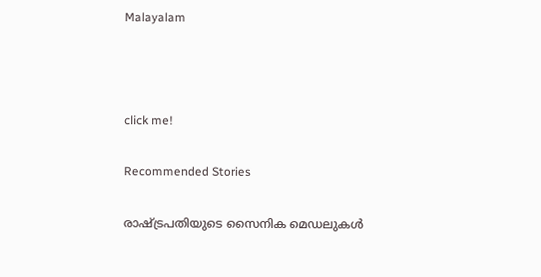Malayalam



click me!

Recommended Stories

രാഷ്ട്രപതിയുടെ സൈനിക മെഡലുകൾ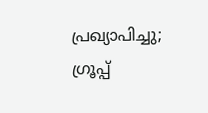പ്രഖ്യാപിച്ചു; ഗ്രൂപ്പ്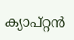ക്യാപ്റ്റൻ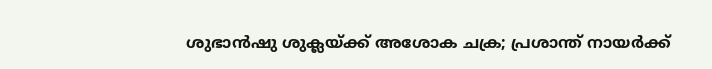ശുഭാൻഷു ശുക്ലയ്ക്ക് അശോക ചക്ര; പ്രശാന്ത് നായർക്ക്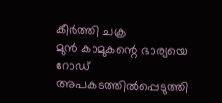കീർത്തി ചക്ര
മുൻ കാമുകന്റെ ഭാര്യയെ റോഡ് അപകടത്തിൽപ്പെടുത്തി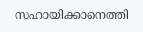സഹായിക്കാനെത്തി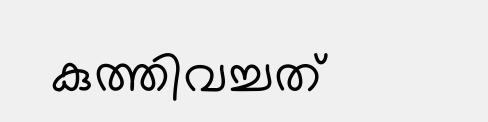കുത്തിവച്ചത്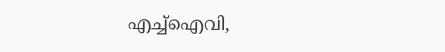എച്ച്ഐവി,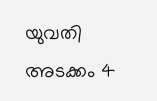യുവതി അടക്കം 4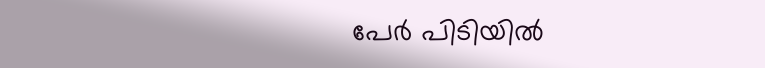പേർ പിടിയിൽ